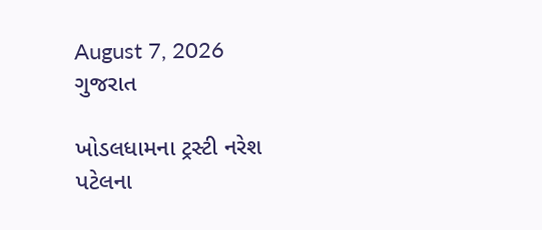August 7, 2026
ગુજરાત

ખોડલધામના ટ્રસ્ટી નરેશ પટેલના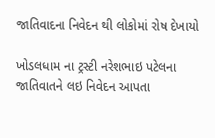જાતિવાદના નિવેદન થી લોકોમાં રોષ દેખાયો

ખોડલધામ ના ટ્રસ્ટી નરેશભાઇ પટેલના જાતિવાતને લઇ નિવેદન આપતા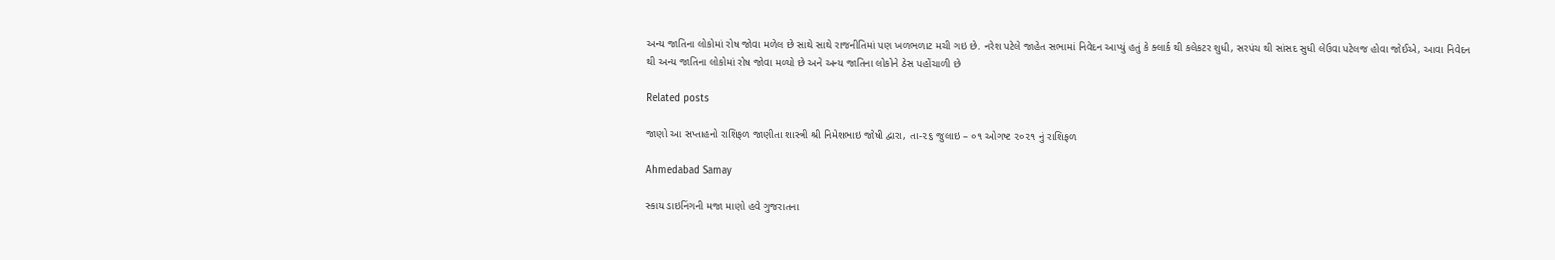અન્ય જાતિના લોકોમાં રોષ જોવા મળેલ છે સાથે સાથે રાજનીતિમાં પણ ખળભળાટ મચી ગઇ છે. નરેશ પટેલે જાહેત સભામાં નિવેદન આપ્યું હતું કે ક્લાર્ક થી કલેકટર શુધી, સરપંચ થી સાંસદ સુધી લેઉવા પટેલજ હોવા જોઈએ, આવા નિવેદન થી અન્ય જાતિના લોકોમાં રોષ જોવા મળ્યો છે અને અન્ય જાતિના લોકોને ઠેસ પહોંચાળી છે

Related posts

જાણો આ સપ્તાહનો રાશિફળ જાણીતા શાસ્ત્રી શ્રી નિમેશભાઇ જોષી દ્વારા, તા-૨૬ જુલાઇ – ૦૧ ઓગષ્ટ ૨૦૨૧ નું રાશિફળ

Ahmedabad Samay

સ્કાય ડાઇનિંગની મજા માણો હવે ગુજરાતના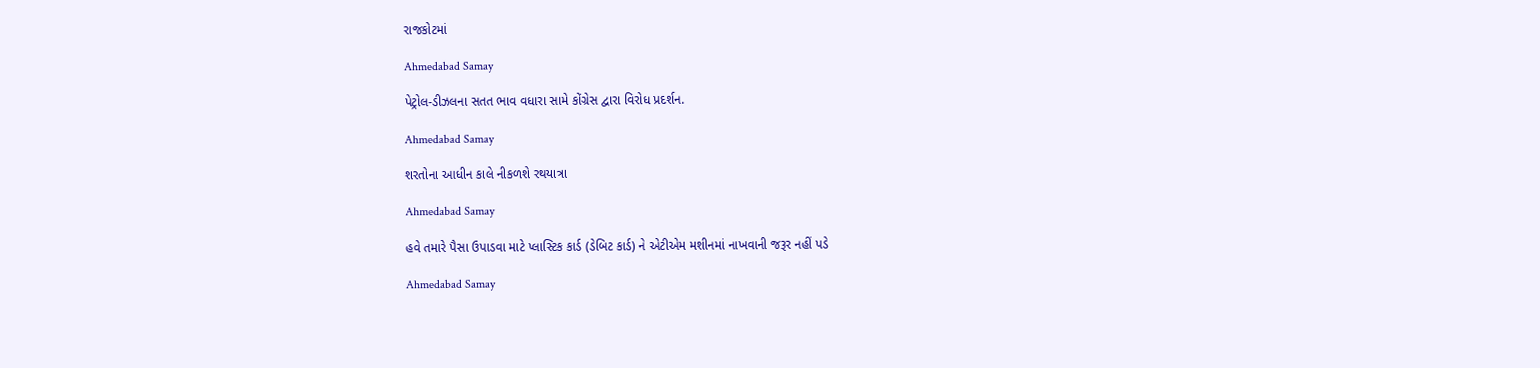રાજકોટમાં

Ahmedabad Samay

પેટ્રોલ-ડીઝલના સતત ભાવ વધારા સામે કોંગ્રેસ દ્વારા વિરોધ પ્રદર્શન.

Ahmedabad Samay

શરતોના આધીન કાલે નીકળશે રથયાત્રા

Ahmedabad Samay

હવે તમારે પૈસા ઉપાડવા માટે પ્લાસ્ટિક કાર્ડ (ડેબિટ કાર્ડ) ને એટીએમ મશીનમાં નાખવાની જરૂર નહીં પડે

Ahmedabad Samay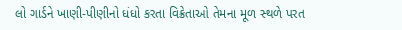લો ગાર્ડને ખાણી-પીણીનો ધંધો કરતા વિક્રેતાઓ તેમના મૂળ સ્‍થળે પરત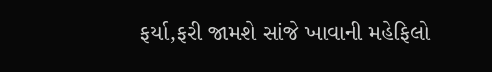ફર્યા,ફરી જામશે સાંજે ખાવાની મહેફિલો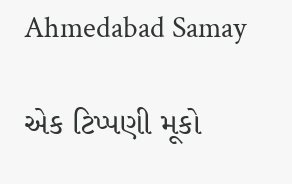Ahmedabad Samay

એક ટિપ્પણી મૂકો